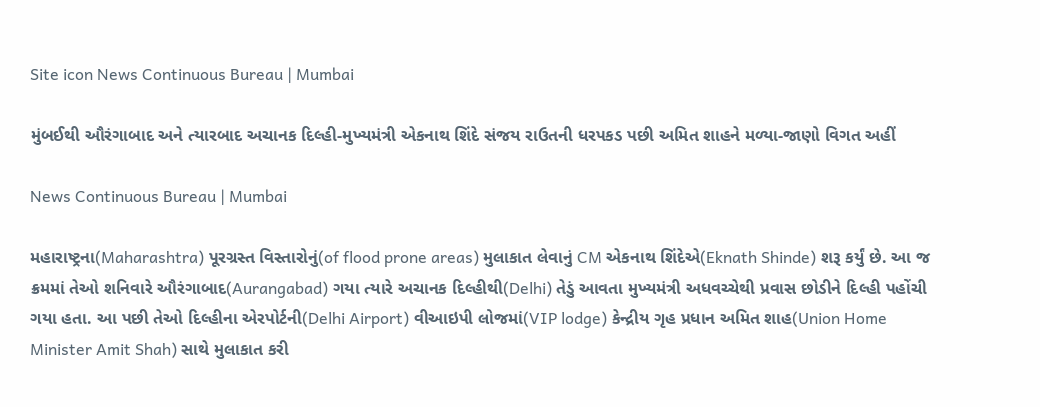Site icon News Continuous Bureau | Mumbai

મુંબઈથી ઔરંગાબાદ અને ત્યારબાદ અચાનક દિલ્હી-મુખ્યમંત્રી એકનાથ શિંદે સંજય રાઉતની ધરપકડ પછી અમિત શાહને મળ્યા-જાણો વિગત અહીં

News Continuous Bureau | Mumbai

મહારાષ્ટ્રના(Maharashtra) પૂરગ્રસ્ત વિસ્તારોનું(of flood prone areas) મુલાકાત લેવાનું CM એકનાથ શિંદેએ(Eknath Shinde) શરૂ કર્યું છે. આ જ ક્રમમાં તેઓ શનિવારે ઔરંગાબાદ(Aurangabad) ગયા ત્યારે અચાનક દિલ્હીથી(Delhi) તેડું આવતા મુખ્યમંત્રી અધવચ્ચેથી પ્રવાસ છોડીને દિલ્હી પહોંચી ગયા હતા. આ પછી તેઓ દિલ્હીના એરપોર્ટની(Delhi Airport) વીઆઇપી લોજમાં(VIP lodge) કેન્દ્રીય ગૃહ પ્રધાન અમિત શાહ(Union Home Minister Amit Shah) સાથે મુલાકાત કરી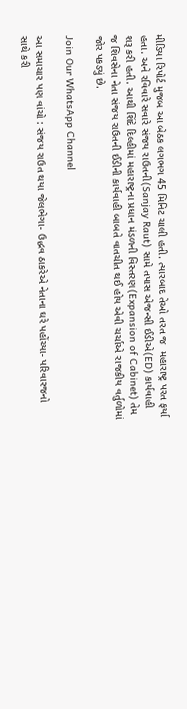મીડિયા રિપોર્ટ મુજબ આ બેઠક લગભગ 45 મિનિટ ચાલી હતી. ત્યારબાદ તેઓ તરત જ  મહારાષ્ટ્ર પરત ફર્યા હતા. અને રવિવારે સવારે સંજય રાઉતની(Sanjay Raut) સામે તપાસ એજન્સી ઈડીએ(ED) કાર્યવાહી શરૂ કરી હતી. આથી શિંદે દિલ્હીમાં મહારાષ્ટ્રના પ્રધાન મંડળની વિસ્તરણ(Expansion of Cabinet) તેમ જ શિવસેના નેતા સંજય રાઉતની ઈડીની કાર્યવાહી બાબતે વાતચીત થઈ હોય એવી ચર્ચાએ રાજકીય વર્તુળોમાં જોર પકડ્યું છે.

Join Our WhatsApp Channel

આ સમાચાર પણ વાંચો : સંજય રાઉત થયા જેલભેગા- ઉદ્ધવ ઠાકરેએ નેતાના ઘરે પહોંચ્યા- પરિવારજનો સાથે કરી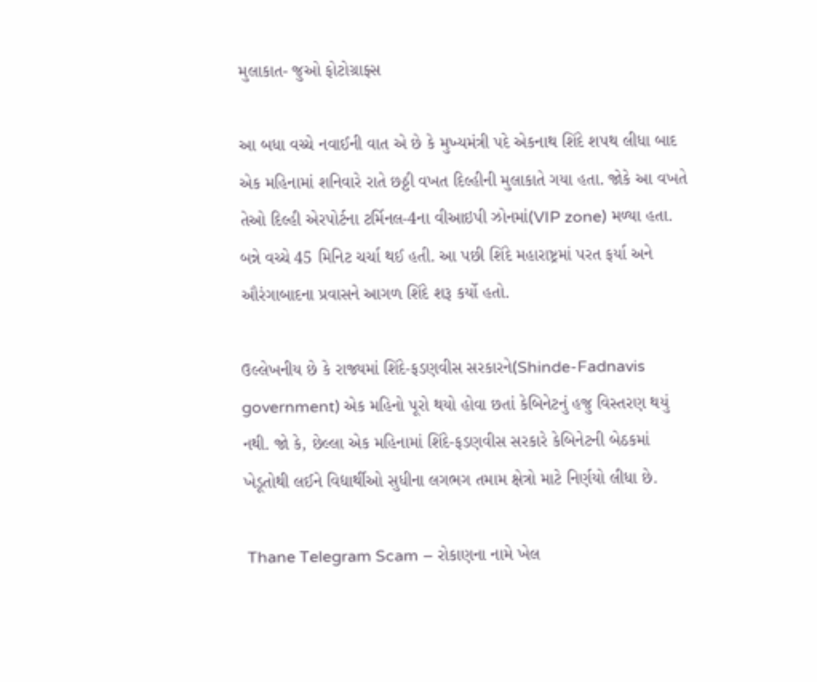મુલાકાત- જુઓ ફોટોગ્રાફ્સ

આ બધા વચ્ચે નવાઈની વાત એ છે કે મુખ્યમંત્રી પદે એકનાથ શિંદે શપથ લીધા બાદ એક મહિનામાં શનિવારે રાતે છઠ્ઠી વખત દિલ્હીની મુલાકાતે ગયા હતા. જોકે આ વખતે તેઓ દિલ્હી એરપોર્ટના ટર્મિનલ-4ના વીઆઇપી ઝોનમાં(VIP zone) મળ્યા હતા. બન્ને વચ્ચે 45 મિનિટ ચર્ચા થઈ હતી. આ પછી શિંદે મહારાષ્ટ્રમાં પરત ફર્યા અને ઔરંગાબાદના પ્રવાસને આગળ શિંદે શરૂ કર્યો હતો.

ઉલ્લેખનીય છે કે રાજ્યમાં શિંદે-ફડણવીસ સરકારને(Shinde-Fadnavis government) એક મહિનો પૂરો થયો હોવા છતાં કેબિનેટનું હજુ વિસ્તરણ થયું નથી. જો કે, છેલ્લા એક મહિનામાં શિંદે-ફડણવીસ સરકારે કેબિનેટની બેઠકમાં ખેડૂતોથી લઈને વિદ્યાર્થીઓ સુધીના લગભગ તમામ ક્ષેત્રો માટે નિર્ણયો લીધા છે.

 Thane Telegram Scam – રોકાણના નામે ખેલ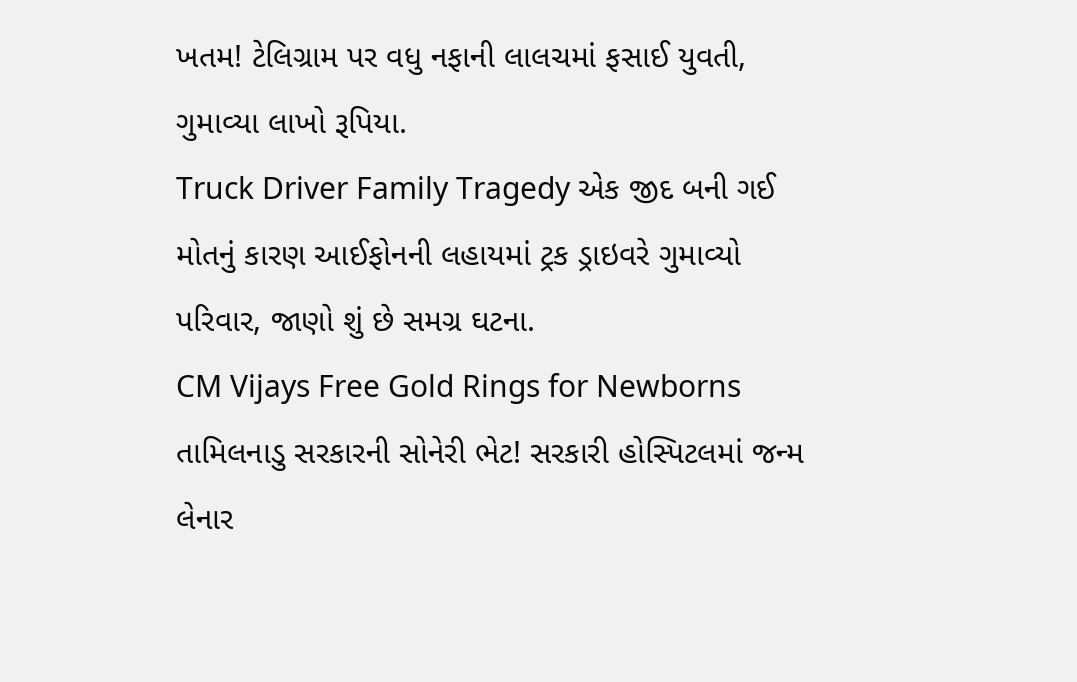ખતમ! ટેલિગ્રામ પર વધુ નફાની લાલચમાં ફસાઈ યુવતી, ગુમાવ્યા લાખો રૂપિયા.
Truck Driver Family Tragedy એક જીદ બની ગઈ મોતનું કારણ આઈફોનની લહાયમાં ટ્રક ડ્રાઇવરે ગુમાવ્યો પરિવાર, જાણો શું છે સમગ્ર ઘટના.
CM Vijays Free Gold Rings for Newborns તામિલનાડુ સરકારની સોનેરી ભેટ! સરકારી હોસ્પિટલમાં જન્મ લેનાર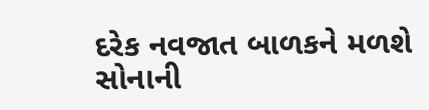દરેક નવજાત બાળકને મળશે સોનાની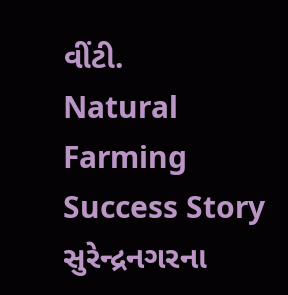વીંટી.
Natural Farming Success Story સુરેન્દ્રનગરના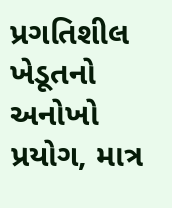પ્રગતિશીલ ખેડૂતનો અનોખો પ્રયોગ, માત્ર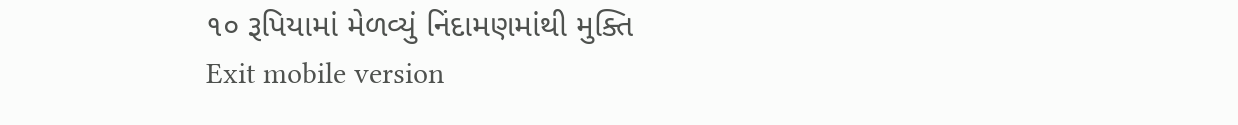૧૦ રૂપિયામાં મેળવ્યું નિંદામણમાંથી મુક્તિ
Exit mobile version